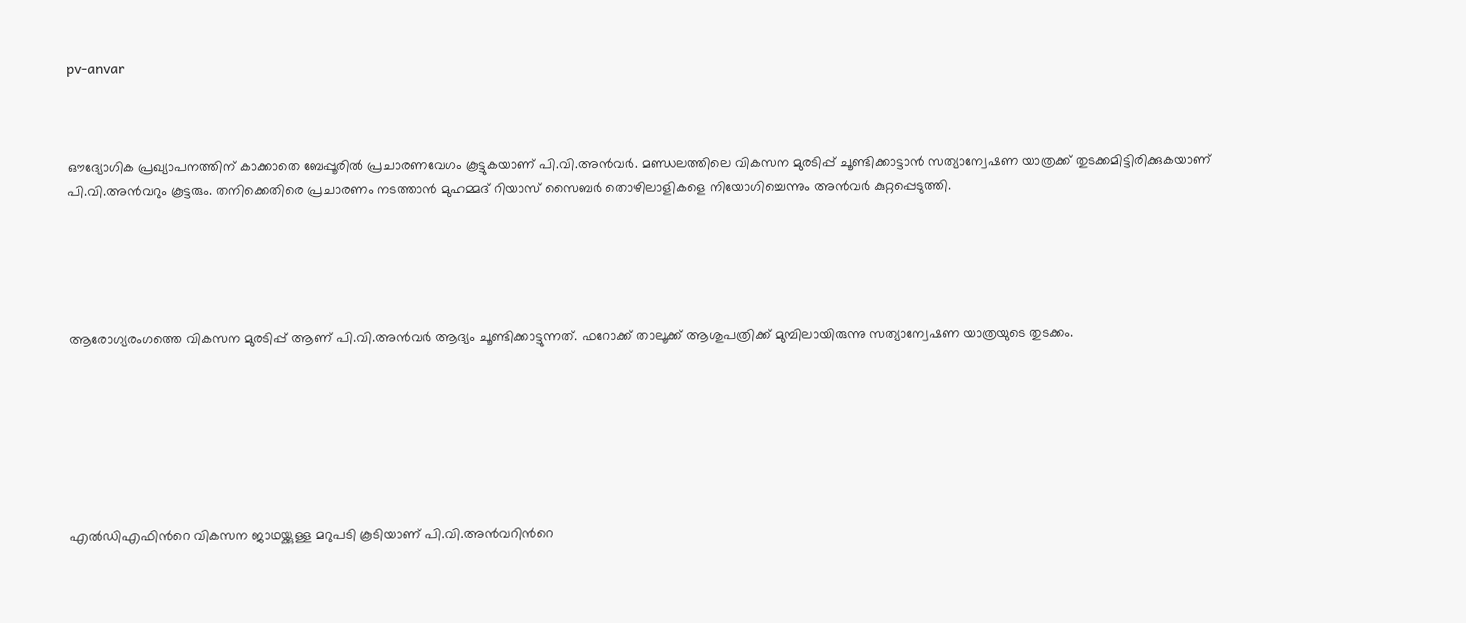pv-anvar



ഔദ്യോഗിക പ്രഖ്യാപനത്തിന് കാക്കാതെ ബേപ്പൂരില്‍ പ്രചാരണവേഗം കൂട്ടുകയാണ് പി.വി.അന്‍വര്‍. മണ്ഡലത്തിലെ വികസന മുരടിപ്പ് ചൂണ്ടിക്കാട്ടാന്‍ സത്യാന്വേഷണ യാത്രക്ക് തുടക്കമിട്ടിരിക്കുകയാണ് പി.വി.അന്‍വറും കൂട്ടരും. തനിക്കെതിരെ പ്രചാരണം നടത്താന്‍ മുഹമ്മദ് റിയാസ് സൈബര്‍ തൊഴിലാളികളെ നിയോഗിച്ചെന്നും അന്‍വര്‍ കുറ്റപ്പെടുത്തി.





ആരോഗ്യരംഗത്തെ വികസന മുരടിപ്പ് ആണ് പി.വി.അന്‍വര്‍ ആദ്യം ചൂണ്ടിക്കാട്ടുന്നത്. ഫറോക്ക് താലൂക്ക് ആശുപത്രിക്ക് മുമ്പിലായിരുന്നു സത്യാന്വേഷണ യാത്രയുടെ തുടക്കം.







എല്‍ഡിഎഫിന്‍റെ വികസന ജാഥയ്ക്കുള്ള മറുപടി കൂടിയാണ് പി.വി.അന്‍വറിന്‍റെ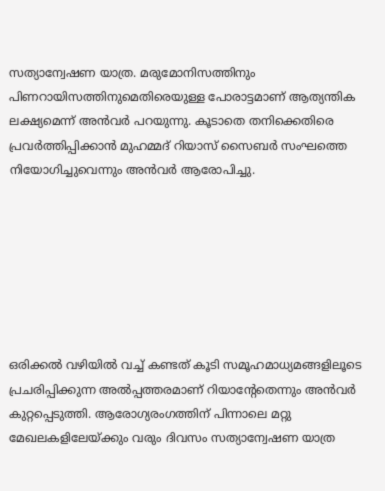സത്യാന്വേഷണ യാത്ര. മരുമോനിസത്തിനും പിണറായിസത്തിനുമെതിരെയുള്ള പോരാട്ടമാണ് ആത്യന്തിക ലക്ഷ്യമെന്ന് അന്‍വര്‍ പറയുന്നു. കൂടാതെ തനിക്കെതിരെ പ്രവര്‍ത്തിപ്പിക്കാന്‍ മുഹമ്മദ് റിയാസ് സൈബര്‍ സംഘത്തെ നിയോഗിച്ചുവെന്നും അന്‍വര്‍ ആരോപിച്ചു.







ഒരിക്കല്‍ വഴിയില്‍ വച്ച് കണ്ടത് കൂടി സമൂഹമാധ്യമങ്ങളിലൂടെ പ്രചരിപ്പിക്കുന്ന അല്‍പ്പത്തരമാണ് റിയാന്‍റേതെന്നും അന്‍വര്‍ കുറ്റപ്പെടുത്തി. ആരോഗ്യരംഗത്തിന് പിന്നാലെ മറ്റു മേഖലകളിലേയ്ക്കും വരും ദിവസം സത്യാന്വേഷണ യാത്ര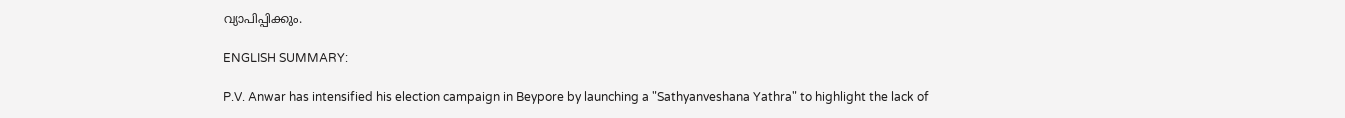വ്യാപിപ്പിക്കും.

ENGLISH SUMMARY:

P.V. Anwar has intensified his election campaign in Beypore by launching a "Sathyanveshana Yathra" to highlight the lack of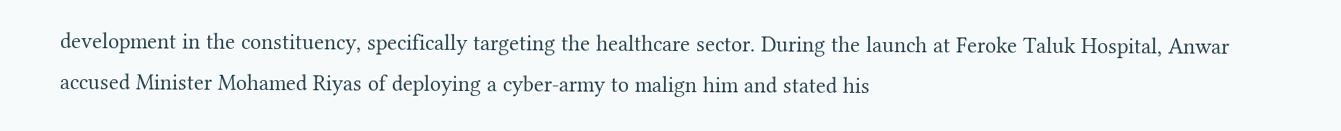development in the constituency, specifically targeting the healthcare sector. During the launch at Feroke Taluk Hospital, Anwar accused Minister Mohamed Riyas of deploying a cyber-army to malign him and stated his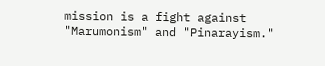mission is a fight against "Marumonism" and "Pinarayism."